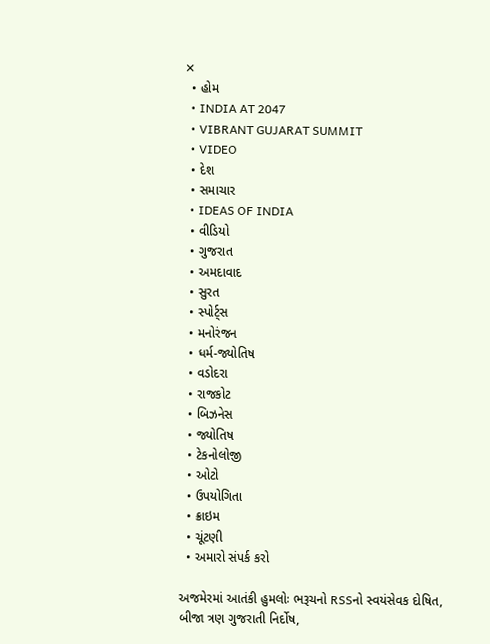✕
  • હોમ
  • INDIA AT 2047
  • VIBRANT GUJARAT SUMMIT
  • VIDEO
  • દેશ
  • સમાચાર
  • IDEAS OF INDIA
  • વીડિયો
  • ગુજરાત
  • અમદાવાદ
  • સુરત
  • સ્પોર્ટ્સ
  • મનોરંજન
  • ધર્મ-જ્યોતિષ
  • વડોદરા
  • રાજકોટ
  • બિઝનેસ
  • જ્યોતિષ
  • ટેકનોલોજી
  • ઓટો
  • ઉપયોગિતા
  • ક્રાઇમ
  • ચૂંટણી
  • અમારો સંપર્ક કરો

અજમેરમાં આતંકી હુમલોઃ ભરૂચનો RSSનો સ્વયંસેવક દોષિત, બીજા ત્રણ ગુજરાતી નિર્દોષ,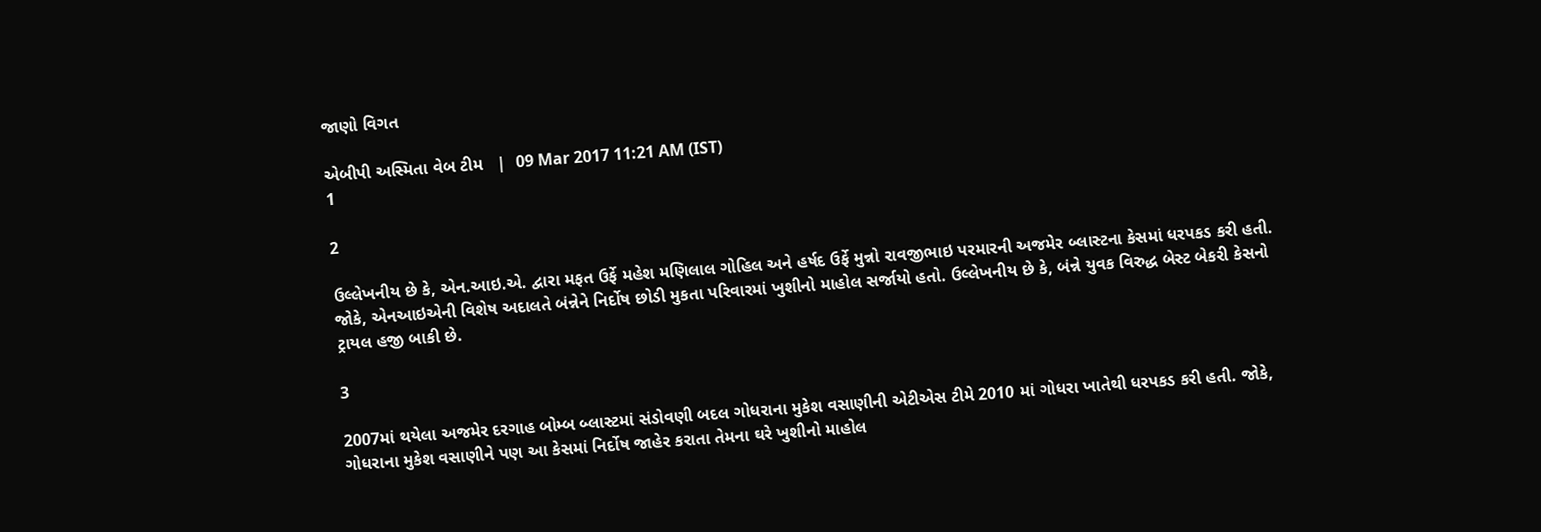જાણો વિગત

એબીપી અસ્મિતા વેબ ટીમ   |  09 Mar 2017 11:21 AM (IST)
1

2

ઉલ્લેખનીય છે કે, એન.આઇ.એ. દ્વારા મફત ઉર્ફે મહેશ મણિલાલ ગોહિલ અને હર્ષદ ઉર્ફે મુન્નો રાવજીભાઇ પરમારની અજમેર બ્લાસ્ટના કેસમાં ધરપકડ કરી હતી. જોકે, એનઆઇએની વિશેષ અદાલતે બંન્નેને નિર્દોષ છોડી મુકતા પરિવારમાં ખુશીનો માહોલ સર્જાયો હતો. ઉલ્લેખનીય છે કે, બંન્ને યુવક વિરુદ્ધ બેસ્ટ બેકરી કેસનો ટ્રાયલ હજી બાકી છે.

3

2007માં થયેલા અજમેર દરગાહ બોમ્બ બ્લાસ્ટમાં સંડોવણી બદલ ગોધરાના મુકેશ વસાણીની એટીએસ ટીમે 2010 માં ગોધરા ખાતેથી ધરપકડ કરી હતી. જોકે, ગોધરાના મુકેશ વસાણીને પણ આ કેસમાં નિર્દોષ જાહેર કરાતા તેમના ઘરે ખુશીનો માહોલ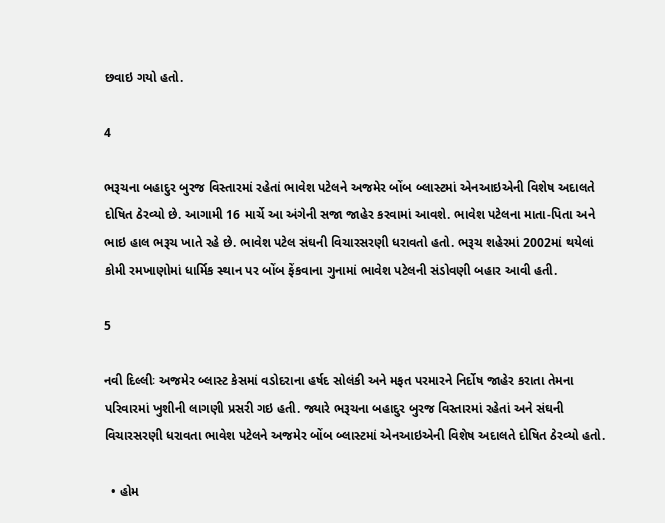છવાઇ ગયો હતો.

4

ભરૂચના બહાદુર બુરજ વિસ્તારમાં રહેતાં ભાવેશ પટેલને અજમેર બોંબ બ્લાસ્ટમાં એનઆઇએની વિશેષ અદાલતે દોષિત ઠેરવ્યો છે. આગામી 16 માર્ચે આ અંગેની સજા જાહેર કરવામાં આવશે. ભાવેશ પટેલના માતા-પિતા અને ભાઇ હાલ ભરૂચ ખાતે રહે છે. ભાવેશ પટેલ સંઘની વિચારસરણી ધરાવતો હતો. ભરૂચ શહેરમાં 2002માં થયેલાં કોમી રમખાણોમાં ધાર્મિક સ્થાન પર બોંબ ફેંકવાના ગુનામાં ભાવેશ પટેલની સંડોવણી બહાર આવી હતી.

5

નવી દિલ્લીઃ અજમેર બ્લાસ્ટ કેસમાં વડોદરાના હર્ષદ સોલંકી અને મફત પરમારને નિર્દોષ જાહેર કરાતા તેમના પરિવારમાં ખુશીની લાગણી પ્રસરી ગઇ હતી. જ્યારે ભરૂચના બહાદુર બુરજ વિસ્તારમાં રહેતાં અને સંઘની વિચારસરણી ધરાવતા ભાવેશ પટેલને અજમેર બોંબ બ્લાસ્ટમાં એનઆઇએની વિશેષ અદાલતે દોષિત ઠેરવ્યો હતો.

  • હોમ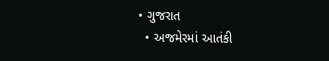• ગુજરાત
  • અજમેરમાં આતંકી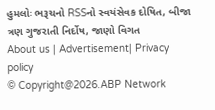હુમલોઃ ભરૂચનો RSSનો સ્વયંસેવક દોષિત, બીજા ત્રણ ગુજરાતી નિર્દોષ, જાણો વિગત
About us | Advertisement| Privacy policy
© Copyright@2026.ABP Network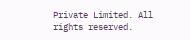Private Limited. All rights reserved.